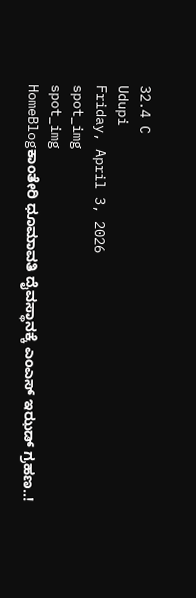32.4 C
Udupi
Friday, April 3, 2026
spot_img
spot_img
HomeBlogಕಾಂತೇರಿ ಧೂಮಾವತಿ ದೈವಸ್ಥಾನಕ್ಕೆ ಎಂಎಸ್ ಇಝಡ್ ಗ್ರಹಣ..!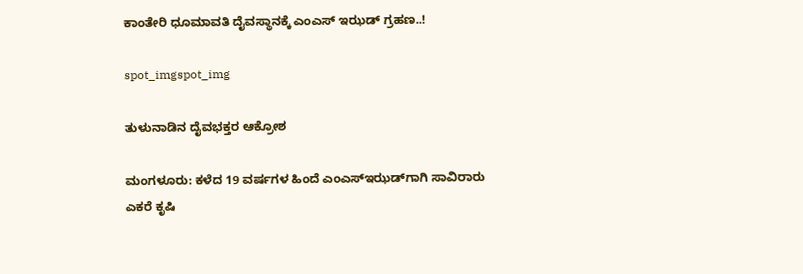ಕಾಂತೇರಿ ಧೂಮಾವತಿ ದೈವಸ್ಥಾನಕ್ಕೆ ಎಂಎಸ್ ಇಝಡ್ ಗ್ರಹಣ..!

spot_imgspot_img

ತುಳುನಾಡಿನ ದೈವಭಕ್ತರ ಆಕ್ರೋಶ

ಮಂಗಳೂರು: ಕಳೆದ 19 ವರ್ಷಗಳ ಹಿಂದೆ ಎಂಎಸ್‌ಇಝಡ್‌ಗಾಗಿ ಸಾವಿರಾರು ಎಕರೆ ಕೃಷಿ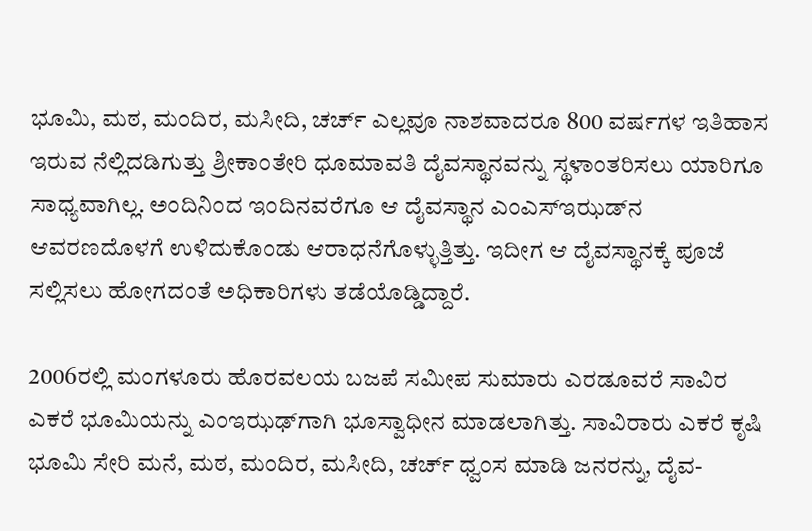ಭೂಮಿ, ಮಠ, ಮಂದಿರ, ಮಸೀದಿ, ಚರ್ಚ್‌ ಎಲ್ಲವೂ ನಾಶವಾದರೂ 800 ವರ್ಷಗಳ ಇತಿಹಾಸ ಇರುವ ನೆಲ್ಲಿದಡಿಗುತ್ತು ಶ್ರೀಕಾಂತೇರಿ ಧೂಮಾವತಿ ದೈವಸ್ಥಾನವನ್ನು ಸ್ಥಳಾಂತರಿಸಲು ಯಾರಿಗೂ ಸಾಧ್ಯವಾಗಿಲ್ಲ. ಅಂದಿನಿಂದ ಇಂದಿನವರೆಗೂ ಆ ದೈವಸ್ಥಾನ ಎಂಎಸ್‌ಇಝಡ್‌ನ ಆವರಣದೊಳಗೆ ಉಳಿದುಕೊಂಡು ಆರಾಧನೆಗೊಳ್ಳುತ್ತಿತ್ತು. ಇದೀಗ ಆ ದೈವಸ್ಥಾನಕ್ಕೆ ಪೂಜೆ ಸಲ್ಲಿಸಲು ಹೋಗದಂತೆ ಅಧಿಕಾರಿಗಳು ತಡೆಯೊಡ್ಡಿದ್ದಾರೆ.

2006ರಲ್ಲಿ ಮಂಗಳೂರು ಹೊರವಲಯ ಬಜಪೆ ಸಮೀಪ ಸುಮಾರು ಎರಡೂವರೆ ಸಾವಿರ ಎಕರೆ ಭೂಮಿಯನ್ನು ಎಂಇಝಢ್‌ಗಾಗಿ ಭೂಸ್ವಾಧೀನ ಮಾಡಲಾಗಿತ್ತು. ಸಾವಿರಾರು ಎಕರೆ ಕೃಷಿ ಭೂಮಿ ಸೇರಿ ಮನೆ, ಮಠ, ಮಂದಿರ, ಮಸೀದಿ, ಚರ್ಚ್ ಧ್ವಂಸ ಮಾಡಿ ಜನರನ್ನು, ದೈವ-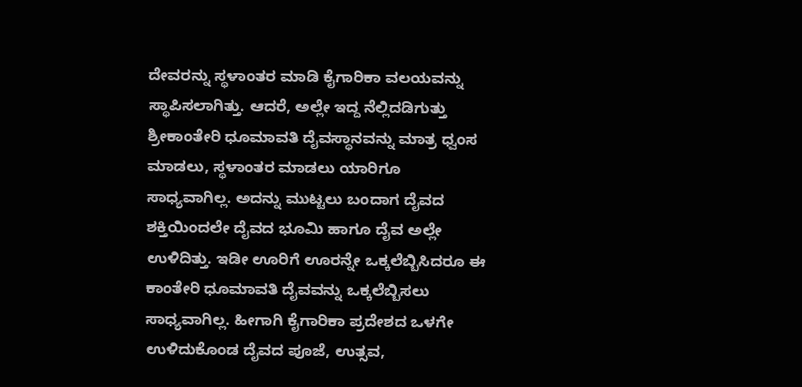ದೇವರನ್ನು ಸ್ಥಳಾಂತರ ಮಾಡಿ ಕೈಗಾರಿಕಾ ವಲಯವನ್ನು ಸ್ಥಾಪಿಸಲಾಗಿತ್ತು. ಆದರೆ, ಅಲ್ಲೇ ಇದ್ದ ನೆಲ್ಲಿದಡಿಗುತ್ತು ಶ್ರೀಕಾಂತೇರಿ ಧೂಮಾವತಿ ದೈವಸ್ಥಾನವನ್ನು ಮಾತ್ರ ಧ್ವಂಸ ಮಾಡಲು, ಸ್ಥಳಾಂತರ ಮಾಡಲು ಯಾರಿಗೂ ಸಾಧ್ಯವಾಗಿಲ್ಲ. ಅದನ್ನು ಮುಟ್ಟಲು ಬಂದಾಗ ದೈವದ ಶಕ್ತಿಯಿಂದಲೇ ದೈವದ ಭೂಮಿ ಹಾಗೂ ದೈವ ಅಲ್ಲೇ ಉಳಿದಿತ್ತು. ಇಡೀ ಊರಿಗೆ ಊರನ್ನೇ ಒಕ್ಕಲೆಬ್ಬಿಸಿದರೂ ಈ ಕಾಂತೇರಿ ಧೂಮಾವತಿ ದೈವವನ್ನು ಒಕ್ಕಲೆಬ್ಬಿಸಲು ಸಾಧ್ಯವಾಗಿಲ್ಲ. ಹೀಗಾಗಿ ಕೈಗಾರಿಕಾ ಪ್ರದೇಶದ ಒಳಗೇ ಉಳಿದುಕೊಂಡ ದೈವದ ಪೂಜೆ, ಉತ್ಸವ,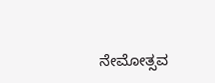ನೇಮೋತ್ಸವ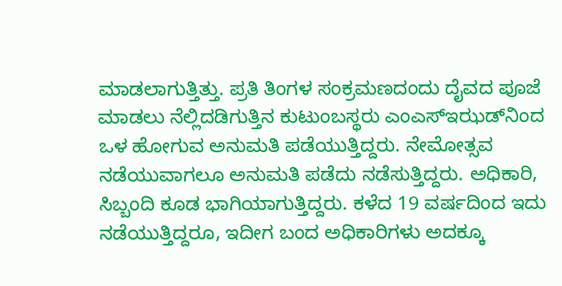ಮಾಡಲಾಗುತ್ತಿತ್ತು. ಪ್ರತಿ ತಿಂಗಳ ಸಂಕ್ರಮಣದಂದು ದೈವದ ಪೂಜೆ ಮಾಡಲು ನೆಲ್ಲಿದಡಿಗುತ್ತಿನ ಕುಟುಂಬಸ್ಥರು ಎಂಎಸ್‌ಇಝಡ್‌ನಿಂದ ಒಳ ಹೋಗುವ ಅನುಮತಿ ಪಡೆಯುತ್ತಿದ್ದರು. ನೇಮೋತ್ಸವ ನಡೆಯುವಾಗಲೂ ಅನುಮತಿ ಪಡೆದು ನಡೆಸುತ್ತಿದ್ದರು. ಅಧಿಕಾರಿ, ಸಿಬ್ಬಂದಿ ಕೂಡ ಭಾಗಿಯಾಗುತ್ತಿದ್ದರು. ಕಳೆದ 19 ವರ್ಷದಿಂದ ಇದು ನಡೆಯುತ್ತಿದ್ದರೂ, ಇದೀಗ ಬಂದ ಅಧಿಕಾರಿಗಳು ಅದಕ್ಕೂ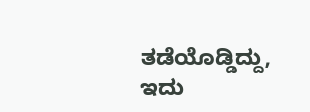ತಡೆಯೊಡ್ಡಿದ್ದು, ಇದು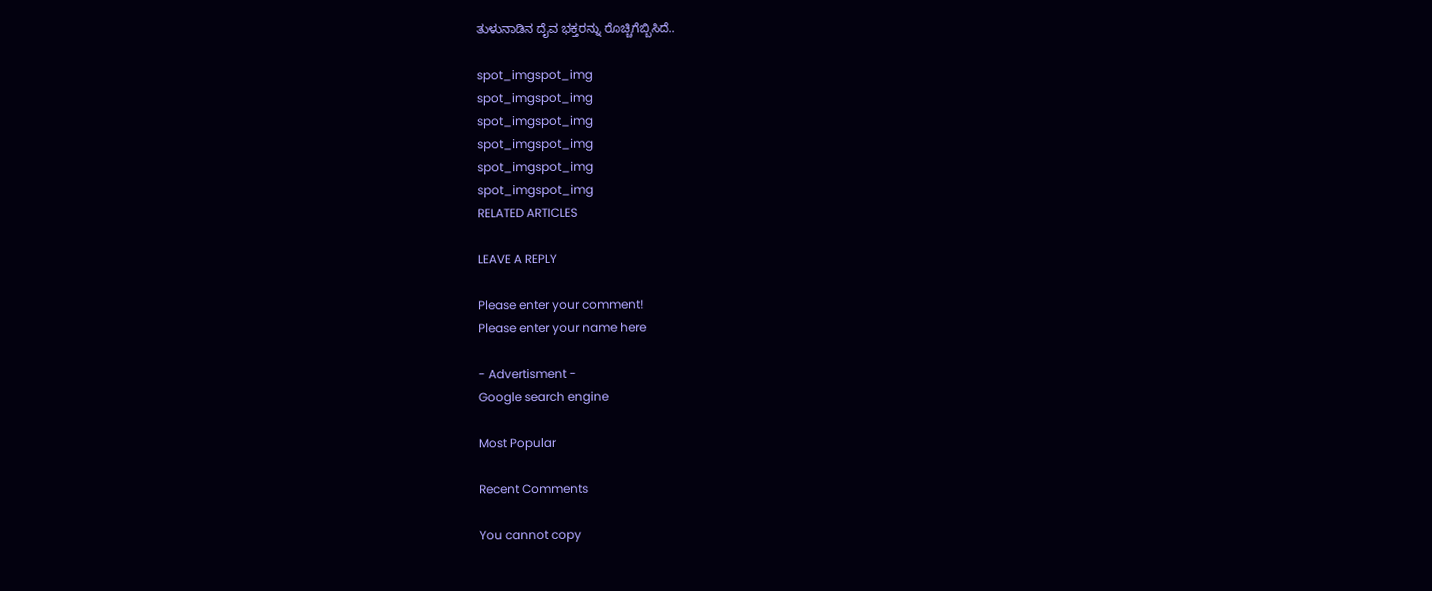ತುಳುನಾಡಿನ ದೈವ ಭಕ್ತರನ್ನು ರೊಚ್ಚಿಗೆಬ್ಬಿಸಿದೆ..

spot_imgspot_img
spot_imgspot_img
spot_imgspot_img
spot_imgspot_img
spot_imgspot_img
spot_imgspot_img
RELATED ARTICLES

LEAVE A REPLY

Please enter your comment!
Please enter your name here

- Advertisment -
Google search engine

Most Popular

Recent Comments

You cannot copy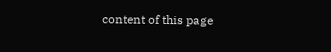content of this page